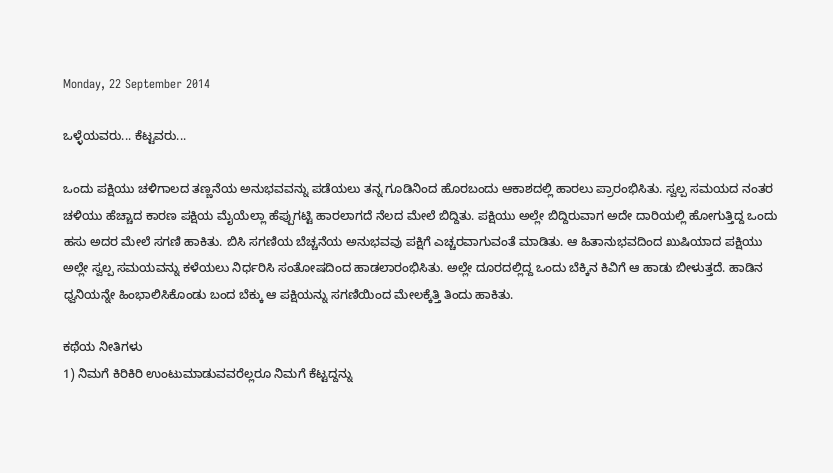Monday, 22 September 2014

ಒಳ್ಳೆಯವರು... ಕೆಟ್ಟವರು...

ಒಂದು ಪಕ್ಷಿಯು ಚಳಿಗಾಲದ ತಣ್ಣನೆಯ ಅನುಭವವನ್ನು ಪಡೆಯಲು ತನ್ನ ಗೂಡಿನಿಂದ ಹೊರಬಂದು ಆಕಾಶದಲ್ಲಿ ಹಾರಲು ಪ್ರಾರಂಭಿಸಿತು. ಸ್ವಲ್ಪ ಸಮಯದ ನಂತರ ಚಳಿಯು ಹೆಚ್ಚಾದ ಕಾರಣ ಪಕ್ಷಿಯ ಮೈಯೆಲ್ಲಾ ಹೆಪ್ಪುಗಟ್ಟಿ ಹಾರಲಾಗದೆ ನೆಲದ ಮೇಲೆ ಬಿದ್ದಿತು. ಪಕ್ಷಿಯು ಅಲ್ಲೇ ಬಿದ್ದಿರುವಾಗ ಅದೇ ದಾರಿಯಲ್ಲಿ ಹೋಗುತ್ತಿದ್ದ ಒಂದು ಹಸು ಅದರ ಮೇಲೆ ಸಗಣಿ ಹಾಕಿತು. ಬಿಸಿ ಸಗಣಿಯ ಬೆಚ್ಚನೆಯ ಅನುಭವವು ಪಕ್ಷಿಗೆ ಎಚ್ಚರವಾಗುವಂತೆ ಮಾಡಿತು. ಆ ಹಿತಾನುಭವದಿಂದ ಖುಷಿಯಾದ ಪಕ್ಷಿಯು ಅಲ್ಲೇ ಸ್ವಲ್ಪ ಸಮಯವನ್ನು ಕಳೆಯಲು ನಿರ್ಧರಿಸಿ ಸಂತೋಷದಿಂದ ಹಾಡಲಾರಂಭಿಸಿತು. ಅಲ್ಲೇ ದೂರದಲ್ಲಿದ್ದ ಒಂದು ಬೆಕ್ಕಿನ ಕಿವಿಗೆ ಆ ಹಾಡು ಬೀಳುತ್ತದೆ. ಹಾಡಿನ ಧ್ವನಿಯನ್ನೇ ಹಿಂಭಾಲಿಸಿಕೊಂಡು ಬಂದ ಬೆಕ್ಕು ಆ ಪಕ್ಷಿಯನ್ನು ಸಗಣಿಯಿಂದ ಮೇಲಕ್ಕೆತ್ತಿ ತಿಂದು ಹಾಕಿತು.

ಕಥೆಯ ನೀತಿಗಳು
1) ನಿಮಗೆ ಕಿರಿಕಿರಿ ಉಂಟುಮಾಡುವವರೆಲ್ಲರೂ ನಿಮಗೆ ಕೆಟ್ಟದ್ದನ್ನು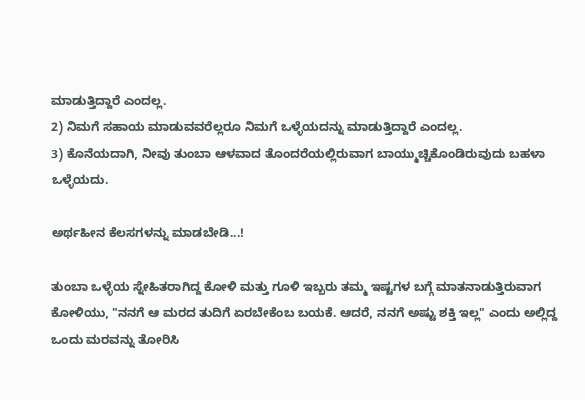ಮಾಡುತ್ತಿದ್ದಾರೆ ಎಂದಲ್ಲ.
2) ನಿಮಗೆ ಸಹಾಯ ಮಾಡುವವರೆಲ್ಲರೂ ನಿಮಗೆ ಒಳ್ಳೆಯದನ್ನು ಮಾಡುತ್ತಿದ್ದಾರೆ ಎಂದಲ್ಲ.
3) ಕೊನೆಯದಾಗಿ, ನೀವು ತುಂಬಾ ಆಳವಾದ ತೊಂದರೆಯಲ್ಲಿರುವಾಗ ಬಾಯ್ಮುಚ್ಚಿಕೊಂಡಿರುವುದು ಬಹಳಾ ಒಳ್ಳೆಯದು.

ಅರ್ಥಹೀನ ಕೆಲಸಗಳನ್ನು ಮಾಡಬೇಡಿ...!

ತುಂಬಾ ಒಳ್ಳೆಯ ಸ್ನೇಹಿತರಾಗಿದ್ದ ಕೋಳಿ ಮತ್ತು ಗೂಳಿ ಇಬ್ಬರು ತಮ್ಮ ಇಷ್ಟಗಳ ಬಗ್ಗೆ ಮಾತನಾಡುತ್ತಿರುವಾಗ ಕೋಳಿಯು, "ನನಗೆ ಆ ಮರದ ತುದಿಗೆ ಏರಬೇಕೆಂಬ ಬಯಕೆ. ಆದರೆ, ನನಗೆ ಅಷ್ಟು ಶಕ್ತಿ ಇಲ್ಲ" ಎಂದು ಅಲ್ಲಿದ್ದ ಒಂದು ಮರವನ್ನು ತೋರಿಸಿ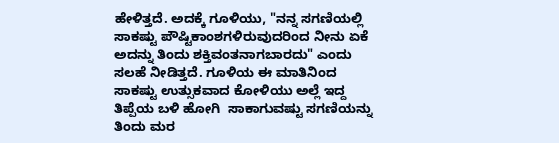ಹೇಳಿತ್ತದೆ. ಅದಕ್ಕೆ ಗೂಳಿಯು, "ನನ್ನ ಸಗಣಿಯಲ್ಲಿ ಸಾಕಷ್ಟು ಪೌಷ್ಟಿಕಾಂಶಗಳಿರುವುದರಿಂದ ನೀನು ಏಕೆ ಅದನ್ನು ತಿಂದು ಶಕ್ತಿವಂತನಾಗಬಾರದು" ಎಂದು ಸಲಹೆ ನೀಡಿತ್ತದೆ. ಗೂಳಿಯ ಈ ಮಾತಿನಿಂದ ಸಾಕಷ್ಟು ಉತ್ಸುಕವಾದ ಕೋಳಿಯು ಅಲ್ಲೆ ಇದ್ದ ತಿಪ್ಪೆಯ ಬಳಿ ಹೋಗಿ  ಸಾಕಾಗುವಷ್ಟು ಸಗಣಿಯನ್ನು ತಿಂದು ಮರ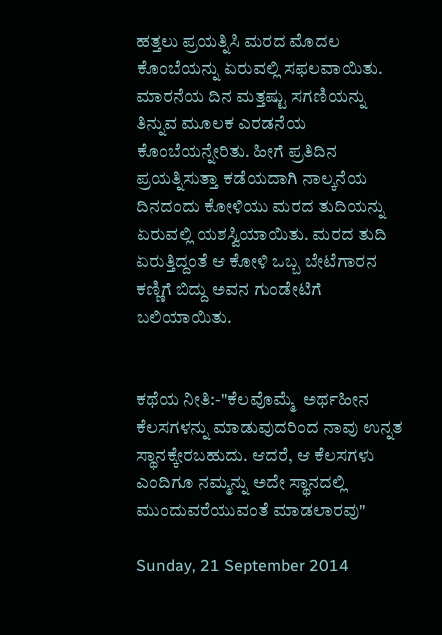ಹತ್ತಲು ಪ್ರಯತ್ನಿಸಿ ಮರದ ಮೊದಲ ಕೊಂಬೆಯನ್ನು ಏರುವಲ್ಲಿ ಸಫಲವಾಯಿತು. ಮಾರನೆಯ ದಿನ ಮತ್ತಷ್ಟು ಸಗಣಿಯನ್ನು ತಿನ್ನುವ ಮೂಲಕ ಎರಡನೆಯ ಕೊಂಬೆಯನ್ನೇರಿತು. ಹೀಗೆ ಪ್ರತಿದಿನ ಪ್ರಯತ್ನಿಸುತ್ತಾ ಕಡೆಯದಾಗಿ ನಾಲ್ಕನೆಯ ದಿನದಂದು ಕೋಳಿಯು ಮರದ ತುದಿಯನ್ನು ಏರುವಲ್ಲಿ ಯಶಸ್ವಿಯಾಯಿತು. ಮರದ ತುದಿ ಏರುತ್ತಿದ್ದಂತೆ ಆ ಕೋಳಿ ಒಬ್ಬ ಬೇಟೆಗಾರನ ಕಣ್ಣಿಗೆ ಬಿದ್ದು ಅವನ ಗುಂಡೇಟಿಗೆ ಬಲಿಯಾಯಿತು.


ಕಥೆಯ ನೀತಿ:-"ಕೆಲವೊಮ್ಮೆ  ಅರ್ಥಹೀನ ಕೆಲಸಗಳನ್ನು ಮಾಡುವುದರಿಂದ ನಾವು ಉನ್ನತ ಸ್ಥಾನಕ್ಕೇರಬಹುದು. ಆದರೆ, ಆ ಕೆಲಸಗಳು ಎಂದಿಗೂ ನಮ್ಮನ್ನು ಅದೇ ಸ್ಥಾನದಲ್ಲಿ ಮುಂದುವರೆಯುವಂತೆ ಮಾಡಲಾರವು"

Sunday, 21 September 2014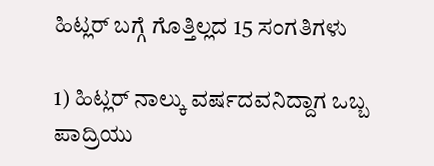ಹಿಟ್ಲರ್ ಬಗ್ಗೆ ಗೊತ್ತಿಲ್ಲದ 15 ಸಂಗತಿಗಳು

1) ಹಿಟ್ಲರ್ ನಾಲ್ಕು ವರ್ಷದವನಿದ್ದಾಗ ಒಬ್ಬ ಪಾದ್ರಿಯು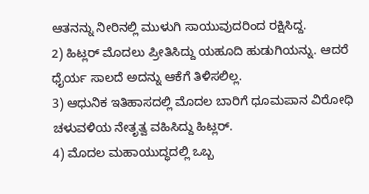ಆತನನ್ನು ನೀರಿನಲ್ಲಿ ಮುಳುಗಿ ಸಾಯುವುದರಿಂದ ರಕ್ಷಿಸಿದ್ದ.
2) ಹಿಟ್ಲರ್ ಮೊದಲು ಪ್ರೀತಿಸಿದ್ದು ಯಹೂದಿ ಹುಡುಗಿಯನ್ನು. ಆದರೆ ಧೈರ್ಯ ಸಾಲದೆ ಅದನ್ನು ಆಕೆಗೆ ತಿಳಿಸಲಿಲ್ಲ.
3) ಆಧುನಿಕ ಇತಿಹಾಸದಲ್ಲಿ ಮೊದಲ ಬಾರಿಗೆ ಧೂಮಪಾನ ವಿರೋಧಿ ಚಳುವಳಿಯ ನೇತೃತ್ವ ವಹಿಸಿದ್ದು ಹಿಟ್ಲರ್.
4) ಮೊದಲ ಮಹಾಯುದ್ಧದಲ್ಲಿ ಒಬ್ಬ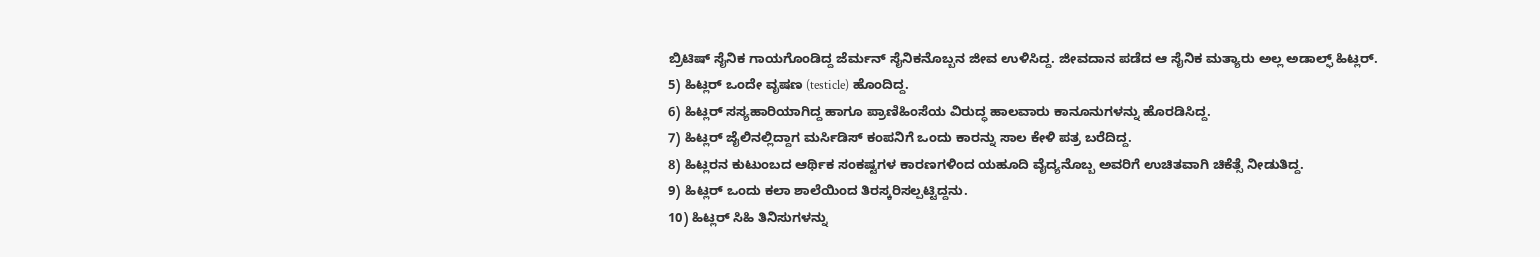ಬ್ರಿಟಿಷ್ ಸೈನಿಕ ಗಾಯಗೊಂಡಿದ್ದ ಜೆರ್ಮನ್ ಸೈನಿಕನೊಬ್ಬನ ಜೀವ ಉಳಿಸಿದ್ದ. ಜೀವದಾನ ಪಡೆದ ಆ ಸೈನಿಕ ಮತ್ಯಾರು ಅಲ್ಲ ಅಡಾಲ್ಫ್ ಹಿಟ್ಲರ್.
5) ಹಿಟ್ಲರ್ ಒಂದೇ ವೃಷಣ (testicle) ಹೊಂದಿದ್ದ.
6) ಹಿಟ್ಲರ್ ಸಸ್ಯಹಾರಿಯಾಗಿದ್ದ ಹಾಗೂ ಪ್ರಾಣಿಹಿಂಸೆಯ ವಿರುದ್ಧ ಹಾಲವಾರು ಕಾನೂನುಗಳನ್ನು ಹೊರಡಿಸಿದ್ದ.
7) ಹಿಟ್ಲರ್ ಜೈಲಿನಲ್ಲಿದ್ದಾಗ ಮರ್ಸಿಡಿಸ್ ಕಂಪನಿಗೆ ಒಂದು ಕಾರನ್ನು ಸಾಲ ಕೇಳಿ ಪತ್ರ ಬರೆದಿದ್ದ.
8) ಹಿಟ್ಲರನ ಕುಟುಂಬದ ಆರ್ಥಿಕ ಸಂಕಷ್ಟಗಳ ಕಾರಣಗಳಿಂದ ಯಹೂದಿ ವೈದ್ಯನೊಬ್ಬ ಅವರಿಗೆ ಉಚಿತವಾಗಿ ಚಿಕೆತ್ಸೆ ನೀಡುತಿದ್ದ.
9) ಹಿಟ್ಲರ್ ಒಂದು ಕಲಾ ಶಾಲೆಯಿಂದ ತಿರಸ್ಕರಿಸಲ್ಪಟ್ಟಿದ್ದನು.
10) ಹಿಟ್ಲರ್ ಸಿಹಿ ತಿನಿಸುಗಳನ್ನು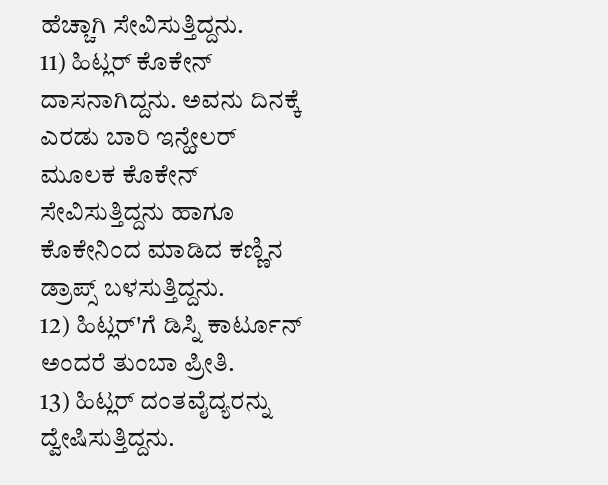ಹೆಚ್ಚಾಗಿ ಸೇವಿಸುತ್ತಿದ್ದನು.
11) ಹಿಟ್ಲರ್ ಕೊಕೇನ್ ದಾಸನಾಗಿದ್ದನು. ಅವನು ದಿನಕ್ಕೆ ಎರಡು ಬಾರಿ ಇನ್ಹೇಲರ್ ಮೂಲಕ ಕೊಕೇನ್ ಸೇವಿಸುತ್ತಿದ್ದನು ಹಾಗೂ ಕೊಕೇನಿಂದ ಮಾಡಿದ ಕಣ್ಣಿನ ಡ್ರಾಪ್ಸ್ ಬಳಸುತ್ತಿದ್ದನು.
12) ಹಿಟ್ಲರ್'ಗೆ ಡಿಸ್ನಿ ಕಾರ್ಟೂನ್ ಅಂದರೆ ತುಂಬಾ ಪ್ರೀತಿ.
13) ಹಿಟ್ಲರ್ ದಂತವೈದ್ಯರನ್ನು ದ್ವೇಷಿಸುತ್ತಿದ್ದನು.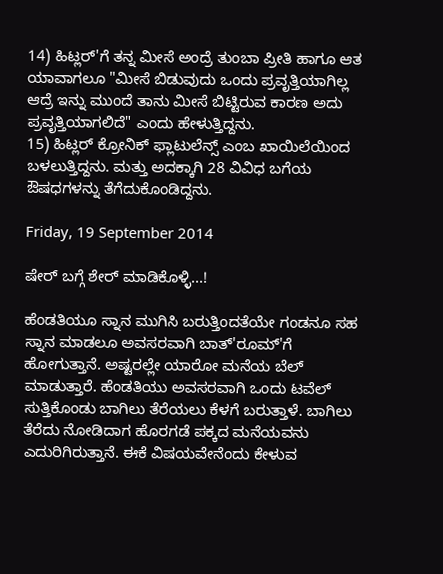14) ಹಿಟ್ಲರ್'ಗೆ ತನ್ನ ಮೀಸೆ ಅಂದ್ರೆ ತುಂಬಾ ಪ್ರೀತಿ ಹಾಗೂ ಆತ ಯಾವಾಗಲೂ "ಮೀಸೆ ಬಿಡುವುದು ಒಂದು ಪ್ರವೃತ್ತಿಯಾಗಿಲ್ಲ ಆದ್ರೆ ಇನ್ನು ಮುಂದೆ ತಾನು ಮೀಸೆ ಬಿಟ್ಟಿರುವ ಕಾರಣ ಅದು ಪ್ರವೃತ್ತಿಯಾಗಲಿದೆ" ಎಂದು ಹೇಳುತ್ತಿದ್ದನು.
15) ಹಿಟ್ಲರ್ ಕ್ರೋನಿಕ್ ಫ್ಲಾಟುಲೆನ್ಸ್ ಎಂಬ ಖಾಯಿಲೆಯಿಂದ ಬಳಲುತ್ತಿದ್ದನು. ಮತ್ತು ಅದಕ್ಕಾಗಿ 28 ವಿವಿಧ ಬಗೆಯ ಔಷಧಗಳನ್ನು ತೆಗೆದುಕೊಂಡಿದ್ದನು.

Friday, 19 September 2014

ಷೇರ್ ಬಗ್ಗೆ ಶೇರ್ ಮಾಡಿಕೊಳ್ಳಿ...!

ಹೆಂಡತಿಯೂ ಸ್ನಾನ ಮುಗಿಸಿ ಬರುತ್ತಿಂದತೆಯೇ ಗಂಡನೂ ಸಹ ಸ್ನಾನ ಮಾಡಲೂ ಅವಸರವಾಗಿ ಬಾತ್'ರೂಮ್'ಗೆ ಹೋಗುತ್ತಾನೆ. ಅಷ್ಟರಲ್ಲೇ ಯಾರೋ ಮನೆಯ ಬೆಲ್ ಮಾಡುತ್ತಾರೆ. ಹೆಂಡತಿಯು ಅವಸರವಾಗಿ ಒಂದು ಟವೆಲ್ ಸುತ್ತಿಕೊಂಡು ಬಾಗಿಲು ತೆರೆಯಲು ಕೆಳಗೆ ಬರುತ್ತಾಳೆ. ಬಾಗಿಲು ತೆರೆದು ನೋಡಿದಾಗ ಹೊರಗಡೆ ಪಕ್ಕದ ಮನೆಯವನು ಎದುರಿಗಿರುತ್ತಾನೆ. ಈಕೆ ವಿಷಯವೇನೆಂದು ಕೇಳುವ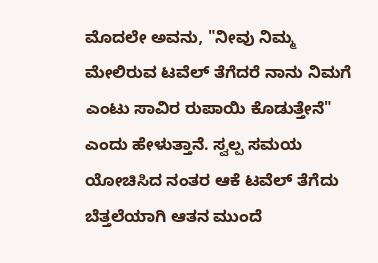ಮೊದಲೇ ಅವನು, "ನೀವು ನಿಮ್ಮ ಮೇಲಿರುವ ಟವೆಲ್ ತೆಗೆದರೆ ನಾನು ನಿಮಗೆ ಎಂಟು ಸಾವಿರ ರುಪಾಯಿ ಕೊಡುತ್ತೇನೆ" ಎಂದು ಹೇಳುತ್ತಾನೆ. ಸ್ವಲ್ಪ ಸಮಯ ಯೋಚಿಸಿದ ನಂತರ ಆಕೆ ಟವೆಲ್ ತೆಗೆದು ಬೆತ್ತಲೆಯಾಗಿ ಆತನ ಮುಂದೆ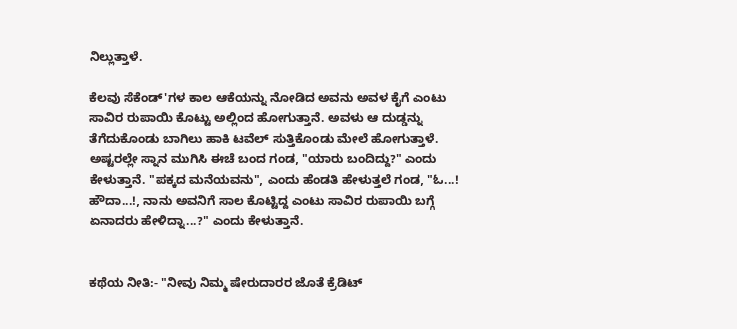ನಿಲ್ಲುತ್ತಾಳೆ.

ಕೆಲವು ಸೆಕೆಂಡ್'ಗಳ ಕಾಲ ಆಕೆಯನ್ನು ನೋಡಿದ ಅವನು ಅವಳ ಕೈಗೆ ಎಂಟು ಸಾವಿರ ರುಪಾಯಿ ಕೊಟ್ಟು ಅಲ್ಲಿಂದ ಹೋಗುತ್ತಾನೆ. ಅವಳು ಆ ದುಡ್ಡನ್ನು ತೆಗೆದುಕೊಂಡು ಬಾಗಿಲು ಹಾಕಿ ಟವೆಲ್ ಸುತ್ತಿಕೊಂಡು ಮೇಲೆ ಹೋಗುತ್ತಾಳೆ. ಅಷ್ಟರಲ್ಲೇ ಸ್ನಾನ ಮುಗಿಸಿ ಈಚೆ ಬಂದ ಗಂಡ, "ಯಾರು ಬಂದಿದ್ದು?" ಎಂದು ಕೇಳುತ್ತಾನೆ. "ಪಕ್ಕದ ಮನೆಯವನು", ಎಂದು ಹೆಂಡತಿ ಹೇಳುತ್ತಲೆ ಗಂಡ, "ಓ...! ಹೌದಾ...!, ನಾನು ಅವನಿಗೆ ಸಾಲ ಕೊಟ್ಟಿದ್ದ ಎಂಟು ಸಾವಿರ ರುಪಾಯಿ ಬಗ್ಗೆ ಏನಾದರು ಹೇಳಿದ್ನಾ...?" ಎಂದು ಕೇಳುತ್ತಾನೆ.


ಕಥೆಯ ನೀತಿ:- "ನೀವು ನಿಮ್ಮ ಷೇರುದಾರರ ಜೊತೆ ಕ್ರೆಡಿಟ್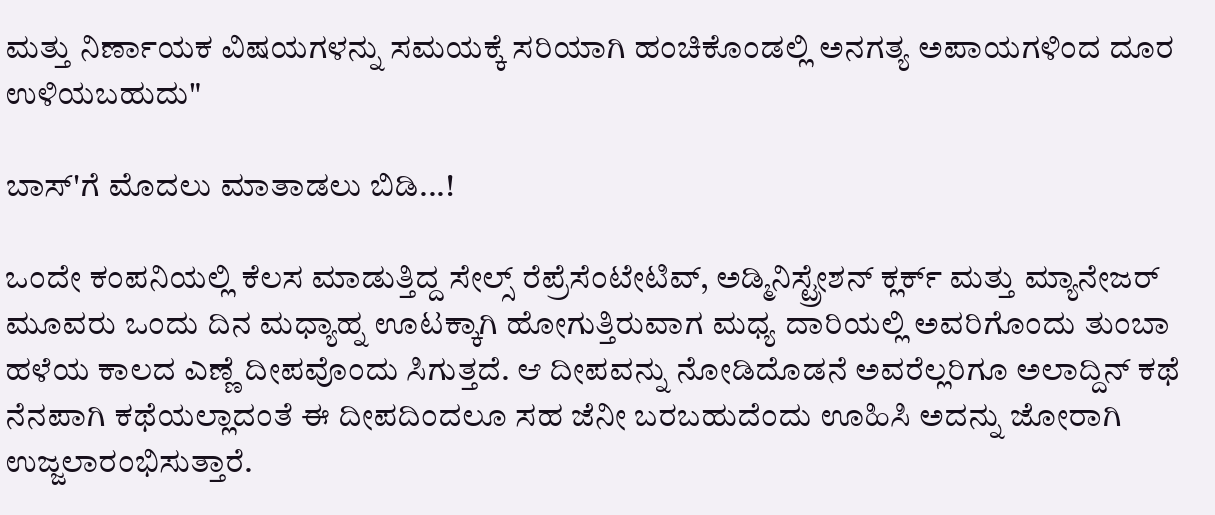ಮತ್ತು ನಿರ್ಣಾಯಕ ವಿಷಯಗಳನ್ನು ಸಮಯಕ್ಕೆ ಸರಿಯಾಗಿ ಹಂಚಿಕೊಂಡಲ್ಲಿ ಅನಗತ್ಯ ಅಪಾಯಗಳಿಂದ ದೂರ ಉಳಿಯಬಹುದು"

ಬಾಸ್'ಗೆ ಮೊದಲು ಮಾತಾಡಲು ಬಿಡಿ...!

ಒಂದೇ ಕಂಪನಿಯಲ್ಲಿ ಕೆಲಸ ಮಾಡುತ್ತಿದ್ದ ಸೇಲ್ಸ್ ರೆಪ್ರೆಸೆಂಟೇಟಿವ್, ಅಡ್ಮಿನಿಸ್ಟ್ರೇಶನ್ ಕ್ಲರ್ಕ್ ಮತ್ತು ಮ್ಯಾನೇಜರ್ ಮೂವರು ಒಂದು ದಿನ ಮಧ್ಯಾಹ್ನ ಊಟಕ್ಕಾಗಿ ಹೋಗುತ್ತಿರುವಾಗ ಮಧ್ಯ ದಾರಿಯಲ್ಲಿ ಅವರಿಗೊಂದು ತುಂಬಾ ಹಳೆಯ ಕಾಲದ ಎಣ್ಣೆ ದೀಪವೊಂದು ಸಿಗುತ್ತದೆ. ಆ ದೀಪವನ್ನು ನೋಡಿದೊಡನೆ ಅವರೆಲ್ಲರಿಗೂ ಅಲಾದ್ದಿನ್ ಕಥೆ ನೆನಪಾಗಿ ಕಥೆಯಲ್ಲಾದಂತೆ ಈ ದೀಪದಿಂದಲೂ ಸಹ ಜೆನೀ ಬರಬಹುದೆಂದು ಊಹಿಸಿ ಅದನ್ನು ಜೋರಾಗಿ ಉಜ್ಜಲಾರಂಭಿಸುತ್ತಾರೆ.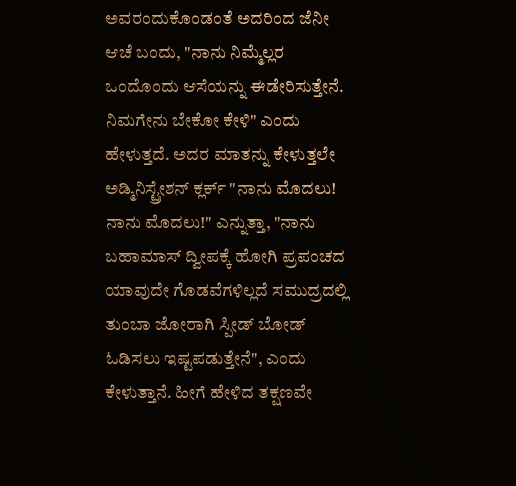ಅವರಂದುಕೊಂಡಂತೆ ಅದರಿಂದ ಜೆನೀ ಆಚೆ ಬಂದು, "ನಾನು ನಿಮ್ಮೆಲ್ಲರ ಒಂದೊಂದು ಆಸೆಯನ್ನು ಈಡೇರಿಸುತ್ತೇನೆ. ನಿಮಗೇನು ಬೇಕೋ ಕೇಳಿ" ಎಂದು ಹೇಳುತ್ತದೆ. ಅದರ ಮಾತನ್ನು ಕೇಳುತ್ತಲೇ ಅಡ್ಮಿನಿಸ್ಟ್ರೇಶನ್ ಕ್ಲರ್ಕ್ "ನಾನು ಮೊದಲು! ನಾನು ಮೊದಲು!" ಎನ್ನುತ್ತಾ, "ನಾನು ಬಹಾಮಾಸ್ ದ್ವೀಪಕ್ಕೆ ಹೋಗಿ ಪ್ರಪಂಚದ ಯಾವುದೇ ಗೊಡವೆಗಳಿಲ್ಲದೆ ಸಮುದ್ರದಲ್ಲಿ ತುಂಬಾ ಜೋರಾಗಿ ಸ್ಪೀಡ್ ಬೋಡ್ ಓಡಿಸಲು ಇಷ್ಟಪಡುತ್ತೇನೆ", ಎಂದು ಕೇಳುತ್ತಾನೆ. ಹೀಗೆ ಹೇಳಿದ ತಕ್ಷಣವೇ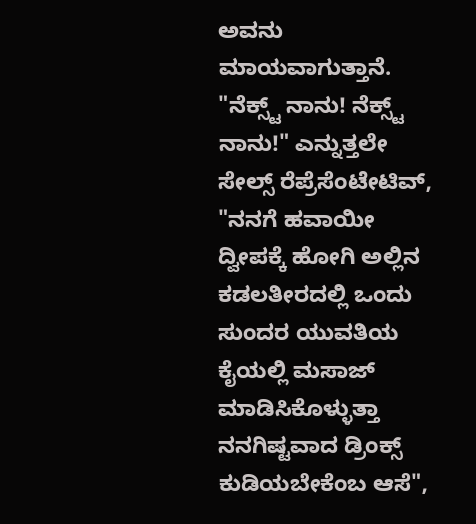ಅವನು ಮಾಯವಾಗುತ್ತಾನೆ. "ನೆಕ್ಸ್ಟ್ ನಾನು! ನೆಕ್ಸ್ಟ್ ನಾನು!" ಎನ್ನುತ್ತಲೇ ಸೇಲ್ಸ್ ರೆಪ್ರೆಸೆಂಟೇಟಿವ್, "ನನಗೆ ಹವಾಯೀ ದ್ವೀಪಕ್ಕೆ ಹೋಗಿ ಅಲ್ಲಿನ ಕಡಲತೀರದಲ್ಲಿ ಒಂದು ಸುಂದರ ಯುವತಿಯ ಕೈಯಲ್ಲಿ ಮಸಾಜ್ ಮಾಡಿಸಿಕೊಳ್ಳುತ್ತಾ ನನಗಿಷ್ಟವಾದ ಡ್ರಿಂಕ್ಸ್ ಕುಡಿಯಬೇಕೆಂಬ ಆಸೆ",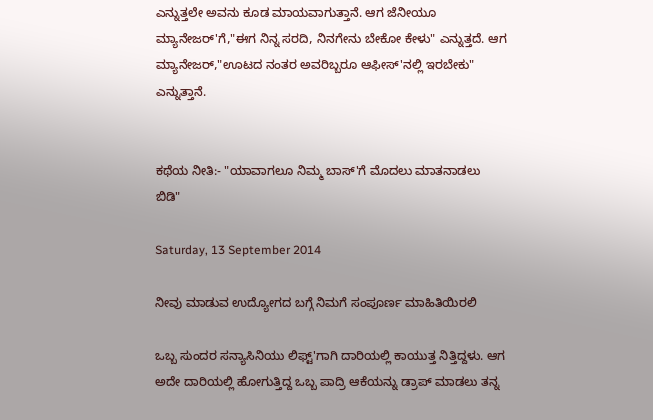ಎನ್ನುತ್ತಲೇ ಅವನು ಕೂಡ ಮಾಯವಾಗುತ್ತಾನೆ. ಆಗ ಜೆನೀಯೂ ಮ್ಯಾನೇಜರ್'ಗೆ,"ಈಗ ನಿನ್ನ ಸರದಿ, ನಿನಗೇನು ಬೇಕೋ ಕೇಳು" ಎನ್ನುತ್ತದೆ. ಆಗ ಮ್ಯಾನೇಜರ್,"ಊಟದ ನಂತರ ಅವರಿಬ್ಬರೂ ಆಫೀಸ್'ನಲ್ಲಿ ಇರಬೇಕು" ಎನ್ನುತ್ತಾನೆ.


ಕಥೆಯ ನೀತಿ:- "ಯಾವಾಗಲೂ ನಿಮ್ಮ ಬಾಸ್'ಗೆ ಮೊದಲು ಮಾತನಾಡಲು ಬಿಡಿ"

Saturday, 13 September 2014

ನೀವು ಮಾಡುವ ಉದ್ಯೋಗದ ಬಗ್ಗೆ ನಿಮಗೆ ಸಂಪೂರ್ಣ ಮಾಹಿತಿಯಿರಲಿ

ಒಬ್ಬ ಸುಂದರ ಸನ್ಯಾಸಿನಿಯು ಲಿಫ್ಟ್'ಗಾಗಿ ದಾರಿಯಲ್ಲಿ ಕಾಯುತ್ತ ನಿತ್ತಿದ್ದಳು. ಆಗ ಅದೇ ದಾರಿಯಲ್ಲಿ ಹೋಗುತ್ತಿದ್ದ ಒಬ್ಬ ಪಾದ್ರಿ ಆಕೆಯನ್ನು ಡ್ರಾಪ್ ಮಾಡಲು ತನ್ನ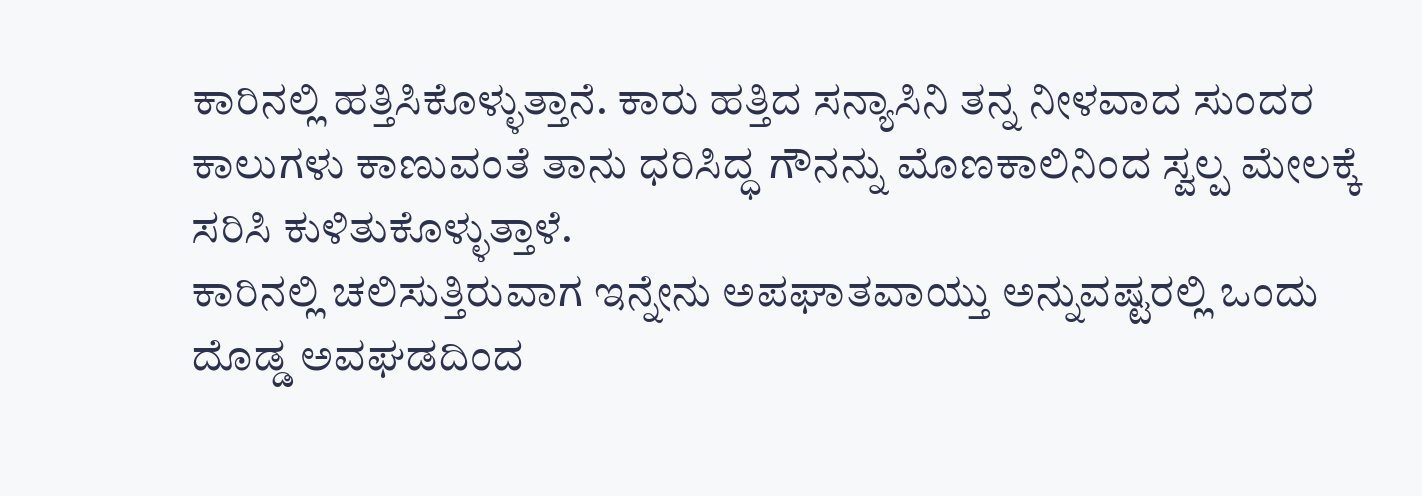ಕಾರಿನಲ್ಲಿ ಹತ್ತಿಸಿಕೊಳ್ಳುತ್ತಾನೆ. ಕಾರು ಹತ್ತಿದ ಸನ್ಯಾಸಿನಿ ತನ್ನ ನೀಳವಾದ ಸುಂದರ ಕಾಲುಗಳು ಕಾಣುವಂತೆ ತಾನು ಧರಿಸಿದ್ಧ ಗೌನನ್ನು ಮೊಣಕಾಲಿನಿಂದ ಸ್ವಲ್ಪ ಮೇಲಕ್ಕೆ ಸರಿಸಿ ಕುಳಿತುಕೊಳ್ಳುತ್ತಾಳೆ.
ಕಾರಿನಲ್ಲಿ ಚಲಿಸುತ್ತಿರುವಾಗ ಇನ್ನೇನು ಅಪಘಾತವಾಯ್ತು ಅನ್ನುವಷ್ಟರಲ್ಲಿ ಒಂದು ದೊಡ್ಡ ಅವಘಡದಿಂದ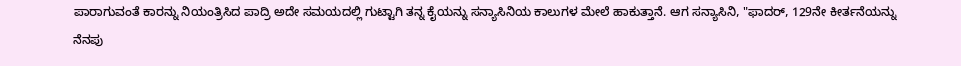ಪಾರಾಗುವಂತೆ ಕಾರನ್ನು ನಿಯಂತ್ರಿಸಿದ ಪಾದ್ರಿ ಅದೇ ಸಮಯದಲ್ಲಿ ಗುಟ್ಟಾಗಿ ತನ್ನ ಕೈಯನ್ನು ಸನ್ಯಾಸಿನಿಯ ಕಾಲುಗಳ ಮೇಲೆ ಹಾಕುತ್ತಾನೆ. ಆಗ ಸನ್ಯಾಸಿನಿ, "ಫಾದರ್, 129ನೇ ಕೀರ್ತನೆಯನ್ನು ನೆನಪು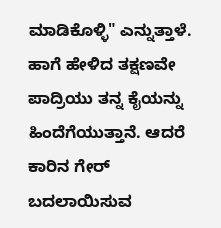ಮಾಡಿಕೊಳ್ಳಿ" ಎನ್ನುತ್ತಾಳೆ. ಹಾಗೆ ಹೇಳಿದ ತಕ್ಷಣವೇ ಪಾದ್ರಿಯು ತನ್ನ ಕೈಯನ್ನು ಹಿಂದೆಗೆಯುತ್ತಾನೆ. ಆದರೆ ಕಾರಿನ ಗೇರ್ ಬದಲಾಯಿಸುವ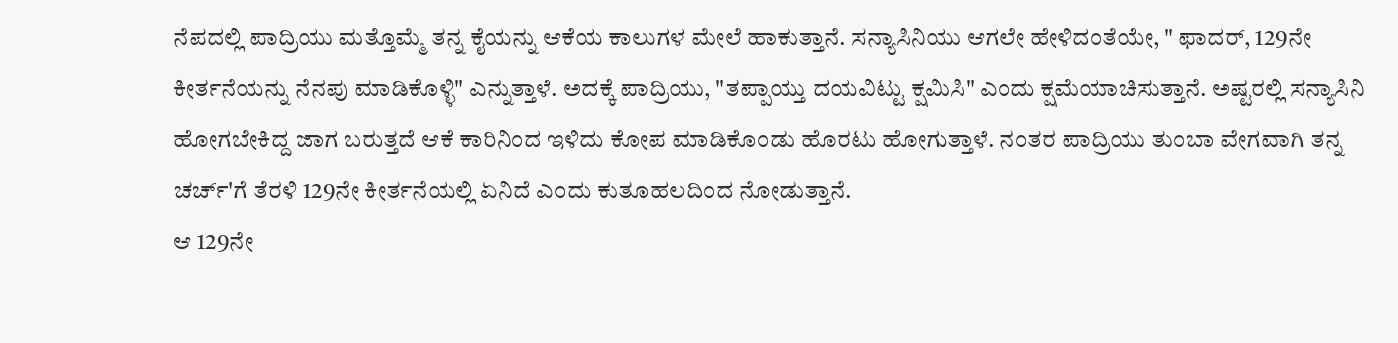ನೆಪದಲ್ಲಿ ಪಾದ್ರಿಯು ಮತ್ತೊಮ್ಮೆ ತನ್ನ ಕೈಯನ್ನು ಆಕೆಯ ಕಾಲುಗಳ ಮೇಲೆ ಹಾಕುತ್ತಾನೆ. ಸನ್ಯಾಸಿನಿಯು ಆಗಲೇ ಹೇಳಿದಂತೆಯೇ, " ಫಾದರ್, 129ನೇ ಕೀರ್ತನೆಯನ್ನು ನೆನಪು ಮಾಡಿಕೊಳ್ಳಿ" ಎನ್ನುತ್ತಾಳೆ. ಅದಕ್ಕೆ ಪಾದ್ರಿಯು, "ತಪ್ಪಾಯ್ತು ದಯವಿಟ್ಟು ಕ್ಷಮಿಸಿ" ಎಂದು ಕ್ಷಮೆಯಾಚಿಸುತ್ತಾನೆ. ಅಷ್ಟರಲ್ಲಿ ಸನ್ಯಾಸಿನಿ ಹೋಗಬೇಕಿದ್ದ ಜಾಗ ಬರುತ್ತದೆ ಆಕೆ ಕಾರಿನಿಂದ ಇಳಿದು ಕೋಪ ಮಾಡಿಕೊಂಡು ಹೊರಟು ಹೋಗುತ್ತಾಳೆ. ನಂತರ ಪಾದ್ರಿಯು ತುಂಬಾ ವೇಗವಾಗಿ ತನ್ನ ಚರ್ಚ್'ಗೆ ತೆರಳಿ 129ನೇ ಕೀರ್ತನೆಯಲ್ಲಿ ಏನಿದೆ ಎಂದು ಕುತೂಹಲದಿಂದ ನೋಡುತ್ತಾನೆ.
ಆ 129ನೇ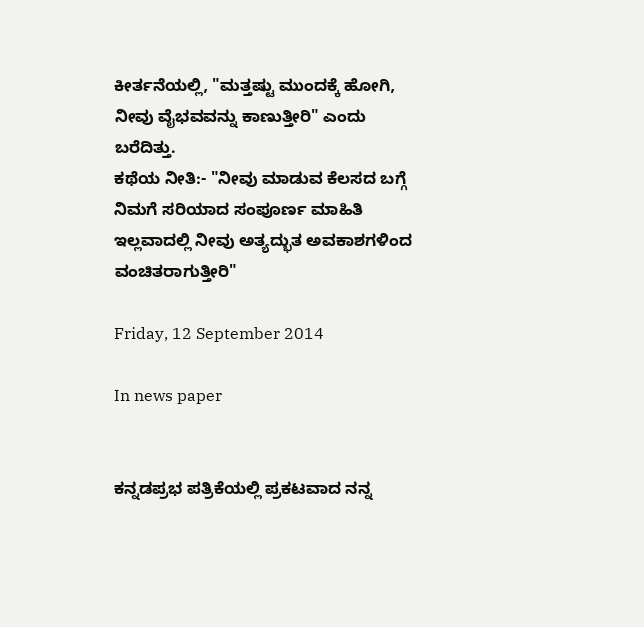ಕೀರ್ತನೆಯಲ್ಲಿ, "ಮತ್ತಷ್ಟು ಮುಂದಕ್ಕೆ ಹೋಗಿ, ನೀವು ವೈಭವವನ್ನು ಕಾಣುತ್ತೀರಿ" ಎಂದು ಬರೆದಿತ್ತು.
ಕಥೆಯ ನೀತಿ:- "ನೀವು ಮಾಡುವ ಕೆಲಸದ ಬಗ್ಗೆ ನಿಮಗೆ ಸರಿಯಾದ ಸಂಪೂರ್ಣ ಮಾಹಿತಿ ಇಲ್ಲವಾದಲ್ಲಿ ನೀವು ಅತ್ಯದ್ಭುತ ಅವಕಾಶಗಳಿಂದ ವಂಚಿತರಾಗುತ್ತೀರಿ"

Friday, 12 September 2014

In news paper


ಕನ್ನಡಪ್ರಭ ಪತ್ರಿಕೆಯಲ್ಲಿ ಪ್ರಕಟವಾದ ನನ್ನ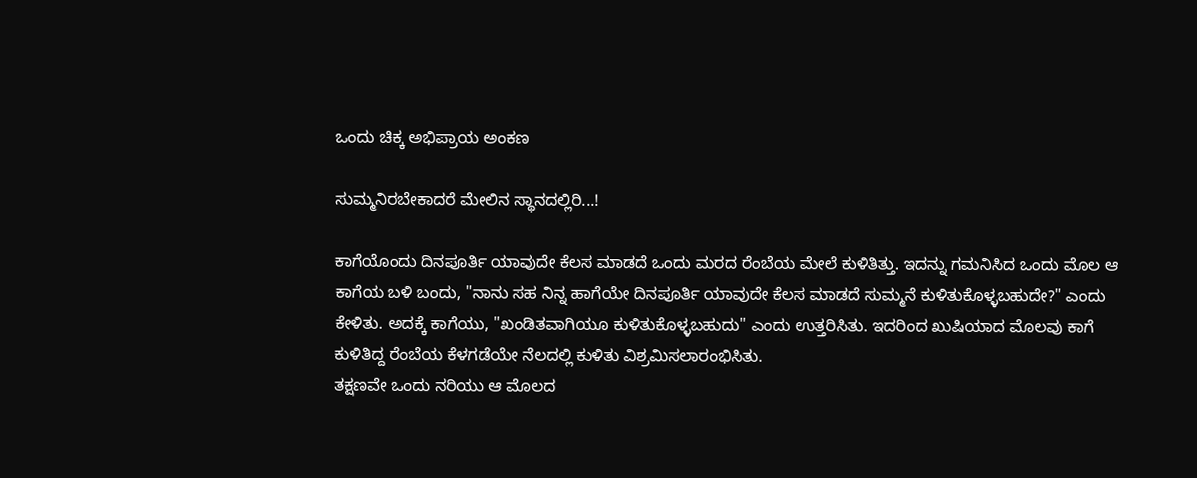ಒಂದು ಚಿಕ್ಕ ಅಭಿಪ್ರಾಯ ಅಂಕಣ

ಸುಮ್ಮನಿರಬೇಕಾದರೆ ಮೇಲಿನ ಸ್ಥಾನದಲ್ಲಿರಿ...!

ಕಾಗೆಯೊಂದು ದಿನಪೂರ್ತಿ ಯಾವುದೇ ಕೆಲಸ ಮಾಡದೆ ಒಂದು ಮರದ ರೆಂಬೆಯ ಮೇಲೆ ಕುಳಿತಿತ್ತು. ಇದನ್ನು ಗಮನಿಸಿದ ಒಂದು ಮೊಲ ಆ ಕಾಗೆಯ ಬಳಿ ಬಂದು, "ನಾನು ಸಹ ನಿನ್ನ ಹಾಗೆಯೇ ದಿನಪೂರ್ತಿ ಯಾವುದೇ ಕೆಲಸ ಮಾಡದೆ ಸುಮ್ಮನೆ ಕುಳಿತುಕೊಳ್ಳಬಹುದೇ?" ಎಂದು ಕೇಳಿತು. ಅದಕ್ಕೆ ಕಾಗೆಯು, "ಖಂಡಿತವಾಗಿಯೂ ಕುಳಿತುಕೊಳ್ಳಬಹುದು" ಎಂದು ಉತ್ತರಿಸಿತು. ಇದರಿಂದ ಖುಷಿಯಾದ ಮೊಲವು ಕಾಗೆ ಕುಳಿತಿದ್ದ ರೆಂಬೆಯ ಕೆಳಗಡೆಯೇ ನೆಲದಲ್ಲಿ ಕುಳಿತು ವಿಶ್ರಮಿಸಲಾರಂಭಿಸಿತು.
ತಕ್ಷಣವೇ ಒಂದು ನರಿಯು ಆ ಮೊಲದ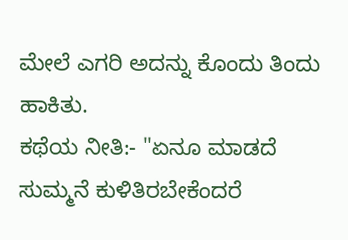ಮೇಲೆ ಎಗರಿ ಅದನ್ನು ಕೊಂದು ತಿಂದು ಹಾಕಿತು.
ಕಥೆಯ ನೀತಿ:- "ಏನೂ ಮಾಡದೆ ಸುಮ್ಮನೆ ಕುಳಿತಿರಬೇಕೆಂದರೆ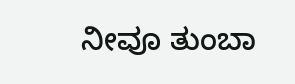ನೀವೂ ತುಂಬಾ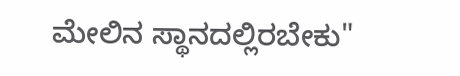ಮೇಲಿನ ಸ್ಥಾನದಲ್ಲಿರಬೇಕು"